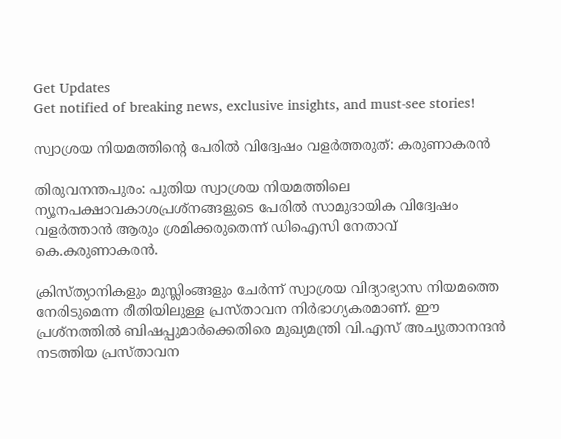Get Updates
Get notified of breaking news, exclusive insights, and must-see stories!

സ്വാശ്രയ നിയമത്തിന്റെ പേരില്‍ വിദ്വേഷം വളര്‍ത്തരുത്: കരുണാകരന്‍

തിരുവനന്തപുരം: പുതിയ സ്വാശ്രയ നിയമത്തിലെ ന്യൂനപക്ഷാവകാശപ്രശ്നങ്ങളുടെ പേരില്‍ സാമുദായിക വിദ്വേഷം വളര്‍ത്താന്‍ ആരും ശ്രമിക്കരുതെന്ന് ഡിഐസി നേതാവ് കെ.കരുണാകരന്‍.

ക്രിസ്ത്യാനികളും മുസ്ലിംങ്ങളും ചേര്‍ന്ന് സ്വാശ്രയ വിദ്യാഭ്യാസ നിയമത്തെ നേരിടുമെന്ന രീതിയിലുള്ള പ്രസ്താവന നിര്‍ഭാഗ്യകരമാണ്. ഈ പ്രശ്നത്തില്‍ ബിഷപ്പുമാര്‍ക്കെതിരെ മുഖ്യമന്ത്രി വി.എസ് അച്യുതാനന്ദന്‍ നടത്തിയ പ്രസ്താവന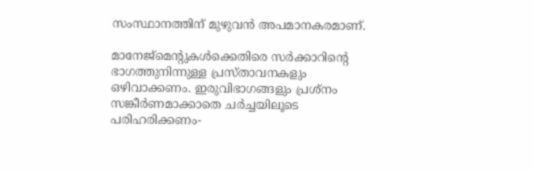സംസ്ഥാനത്തിന് മുഴുവന്‍ അപമാനകരമാണ്.

മാനേജ്മെന്റുകള്‍ക്കെതിരെ സര്‍ക്കാറിന്റെ ഭാഗത്തുനിന്നുള്ള പ്രസ്താവനകളും ഒഴിവാക്കണം. ഇരുവിഭാഗങ്ങളും പ്രശ്നം സങ്കീര്‍ണമാക്കാതെ ചര്‍ച്ചയിലൂടെ പരിഹരിക്കണം-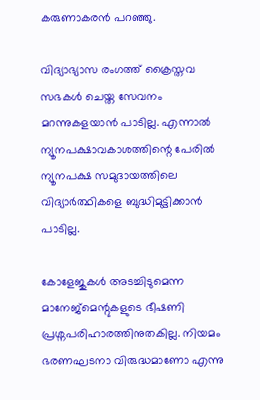കരുണാകരന്‍ പറഞ്ഞു.

വിദ്യാഭ്യാസ രംഗത്ത് ക്രൈസ്തവ സഭകള്‍ ചെയ്ത സേവനം മറന്നുകളയാന്‍ പാടില്ല. എന്നാല്‍ ന്യൂനപക്ഷാവകാശത്തിന്റെ പേരില്‍ ന്യൂനപക്ഷ സമുദായത്തിലെ വിദ്യാര്‍ത്ഥികളെ ബുദ്ധിമുട്ടിക്കാന്‍ പാടില്ല.

കോളേജുകള്‍ അടച്ചിടുമെന്ന മാനേജ്മെന്റുകളുടെ ഭീഷണി പ്രശ്നപരിഹാരത്തിനുതകില്ല. നിയമം ഭരണഘടനാ വിരുദ്ധമാണോ എന്നു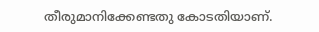തീരുമാനിക്കേണ്ടതു കോടതിയാണ്.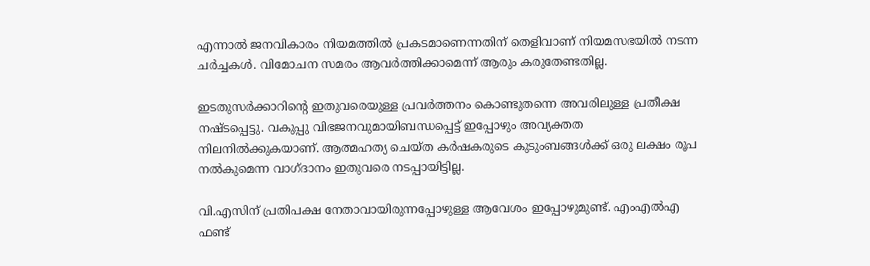എന്നാല്‍ ജനവികാരം നിയമത്തില്‍ പ്രകടമാണെന്നതിന് തെളിവാണ് നിയമസഭയില്‍ നടന്ന ചര്‍ച്ചകള്‍. വിമോചന സമരം ആവര്‍ത്തിക്കാമെന്ന് ആരും കരുതേണ്ടതില്ല.

ഇടതുസര്‍ക്കാറിന്റെ ഇതുവരെയുള്ള പ്രവര്‍ത്തനം കൊണ്ടുതന്നെ അവരിലുള്ള പ്രതീക്ഷ നഷ്ടപ്പെട്ടു. വകുപ്പു വിഭജനവുമായിബന്ധപ്പെട്ട് ഇപ്പോഴും അവ്യക്തത നിലനില്‍ക്കുകയാണ്. ആത്മഹത്യ ചെയ്ത കര്‍ഷകരുടെ കുടുംബങ്ങള്‍ക്ക് ഒരു ലക്ഷം രൂപ നല്‍കുമെന്ന വാഗ്ദാനം ഇതുവരെ നടപ്പായിട്ടില്ല.

വി.എസിന് പ്രതിപക്ഷ നേതാവായിരുന്നപ്പോഴുള്ള ആവേശം ഇപ്പോഴുമുണ്ട്. എംഎല്‍എ ഫണ്ട്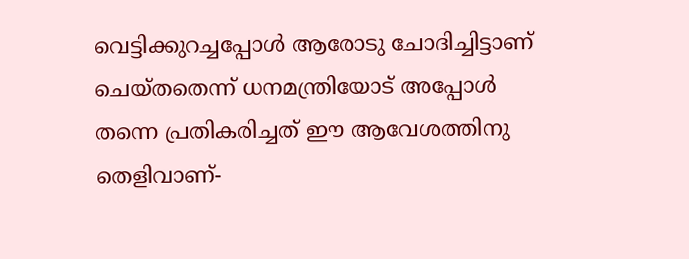വെട്ടിക്കുറച്ചപ്പോള്‍ ആരോടു ചോദിച്ചിട്ടാണ് ചെയ്തതെന്ന് ധനമന്ത്രിയോട് അപ്പോള്‍ തന്നെ പ്രതികരിച്ചത് ഈ ആവേശത്തിനു തെളിവാണ്-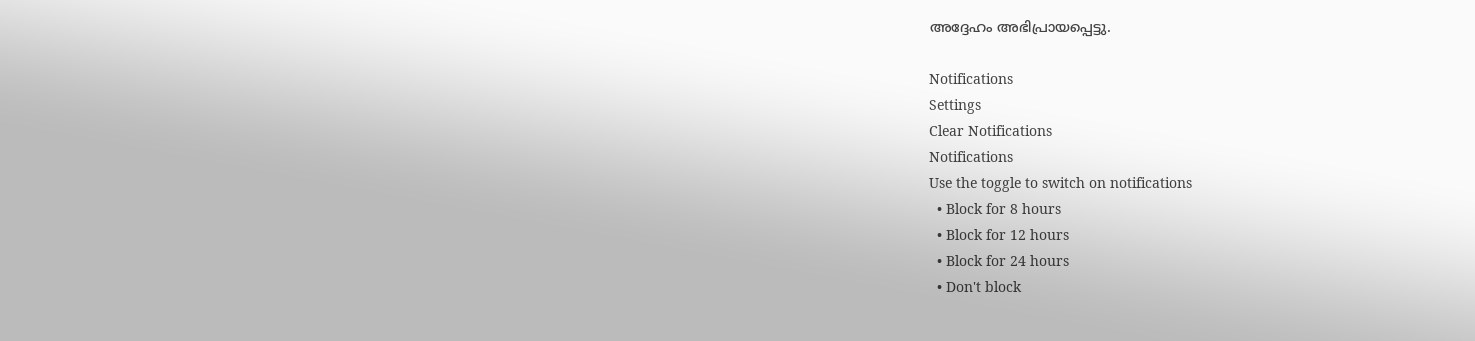അദ്ദേഹം അഭിപ്രായപ്പെട്ടു.

Notifications
Settings
Clear Notifications
Notifications
Use the toggle to switch on notifications
  • Block for 8 hours
  • Block for 12 hours
  • Block for 24 hours
  • Don't block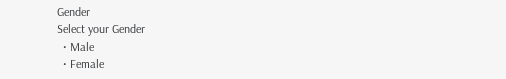Gender
Select your Gender
  • Male
  • Female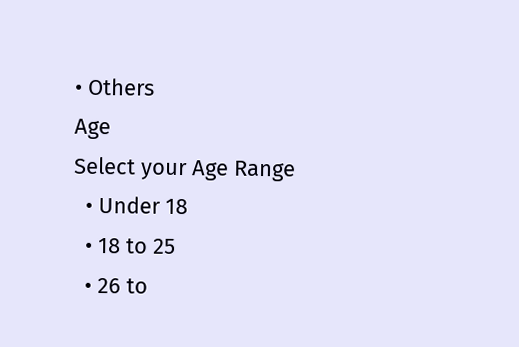• Others
Age
Select your Age Range
  • Under 18
  • 18 to 25
  • 26 to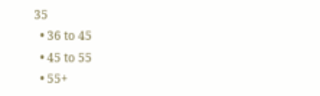35
  • 36 to 45
  • 45 to 55
  • 55+